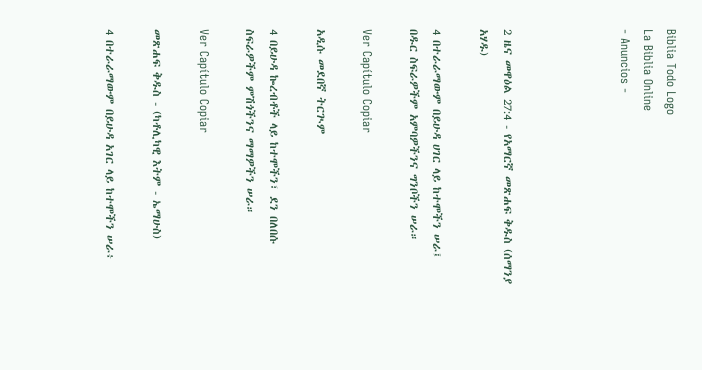Biblia Todo Logo
La Biblia Online
- Anuncios -




2 ዜና መዋዕል 27:4 - የአማርኛ መጽሐፍ ቅዱስ (ሰማንያ አሃዱ)

4 በተራራማውም በይሁዳ ሀገር ላይ ከተሞችን ሠራ፤ በዱር ስፍራዎችም አምባዎችንና ግንቦችን ሠራ።

Ver Capítulo Copiar

አዲሱ መደበኛ ትርጒም

4 በይሁዳ ኰረብቶች ላይ ከተሞችን፣ ደን በለበሱ ስፍራዎችም ምሽጎችንና ማማዎችን ሠራ።

Ver Capítulo Copiar

መጽሐፍ ቅዱስ - (ካቶሊካዊ እትም - ኤማሁስ)

4 በተራራማውም በይሁዳ አገር ላይ ከተሞችን ሠራ፥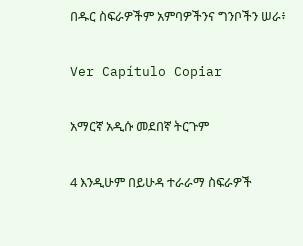በዱር ስፍራዎችም አምባዎችንና ግንቦችን ሠራ፥

Ver Capítulo Copiar

አማርኛ አዲሱ መደበኛ ትርጉም

4 እንዲሁም በይሁዳ ተራራማ ስፍራዎች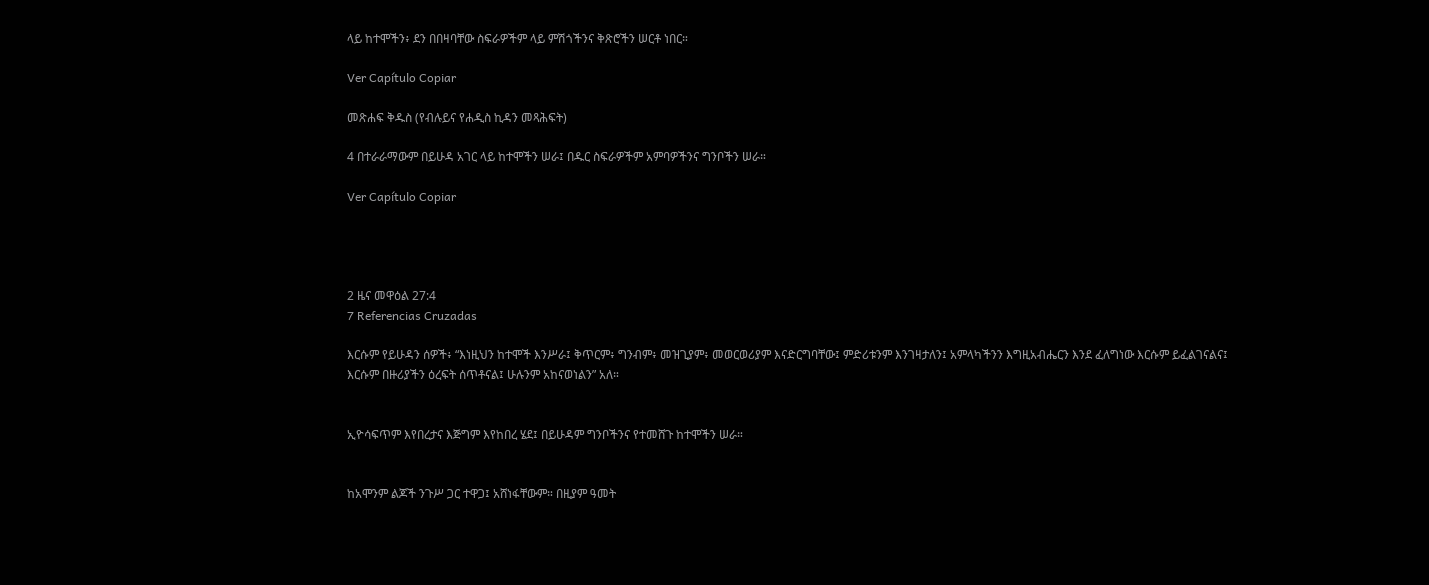ላይ ከተሞችን፥ ደን በበዛባቸው ስፍራዎችም ላይ ምሽጎችንና ቅጽሮችን ሠርቶ ነበር።

Ver Capítulo Copiar

መጽሐፍ ቅዱስ (የብሉይና የሐዲስ ኪዳን መጻሕፍት)

4 በተራራማውም በይሁዳ አገር ላይ ከተሞችን ሠራ፤ በዱር ስፍራዎችም አምባዎችንና ግንቦችን ሠራ።

Ver Capítulo Copiar




2 ዜና መዋዕል 27:4
7 Referencias Cruzadas

እርሱም የይሁዳን ሰዎች፥ “እነዚህን ከተሞች እንሥራ፤ ቅጥርም፥ ግንብም፥ መዝጊያም፥ መወርወሪያም እናድርግባቸው፤ ምድሪቱንም እንገዛታለን፤ አምላካችንን እግዚአብሔርን እንደ ፈለግነው እርሱም ይፈልገናልና፤ እርሱም በዙሪያችን ዕረፍት ሰጥቶናል፤ ሁሉንም አከናወነልን” አለ።


ኢዮሳፍጥም እየበረታና እጅግም እየከበረ ሄደ፤ በይሁዳም ግንቦችንና የተመሸጉ ከተሞችን ሠራ።


ከአሞንም ልጆች ንጉሥ ጋር ተዋጋ፤ አሸነፋቸውም። በዚያም ዓመት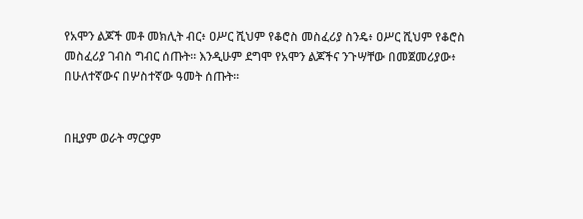የአሞን ልጆች መቶ መክሊት ብር፥ ዐሥር ሺህም የቆሮስ መስፈሪያ ስንዴ፥ ዐሥር ሺህም የቆሮስ መስፈሪያ ገብስ ግብር ሰጡት። እንዲሁም ደግሞ የአሞን ልጆችና ንጉሣቸው በመጀመሪያው፥ በሁለተኛውና በሦስተኛው ዓመት ሰጡት።


በዚያም ወራት ማርያም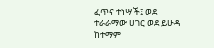ፈጥና ተነሣች፤ ወደ ተራራማው ሀገር ወደ ይሁዳ ከተማም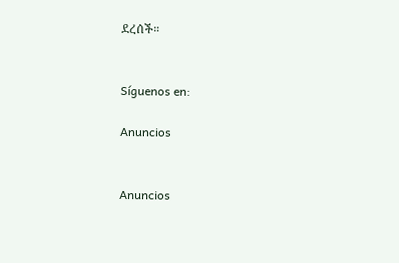ደረሰች።


Síguenos en:

Anuncios


Anuncios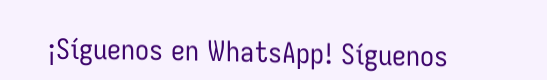¡Síguenos en WhatsApp! Síguenos